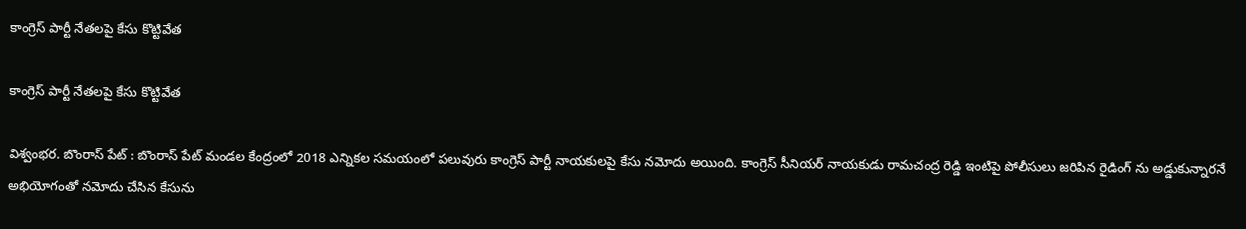కాంగ్రెస్ పార్టీ నేతలపై కేసు కొట్టివేత

కాంగ్రెస్ పార్టీ నేతలపై కేసు కొట్టివేత

విశ్వంభర. బొంరాస్ పేట్ : బొంరాస్ పేట్ మండల కేంద్రంలో 2018 ఎన్నికల సమయంలో పలువురు కాంగ్రెస్ పార్టీ నాయకులపై కేసు నమోదు అయింది. కాంగ్రెస్ సీనియర్ నాయకుడు రామచంద్ర రెడ్డి ఇంటిపై పోలీసులు జరిపిన రైడింగ్ ను అడ్డుకున్నారనే అభియోగంతో నమోదు చేసిన కేసును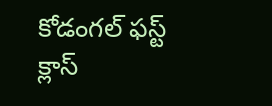కోడంగల్ ఫస్ట్ క్లాస్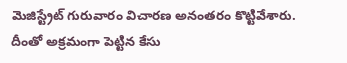మెజిస్ట్రేట్ గురువారం విచారణ అనంతరం కొట్టివేశారు. దీంతో అక్రమంగా పెట్టిన కేసు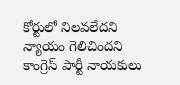కోర్టులో నిలవలేదని న్యాయం గెలిచిందని కాంగ్రెస్ పార్టీ నాయకులు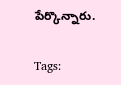పేర్కొన్నారు.

Tags: